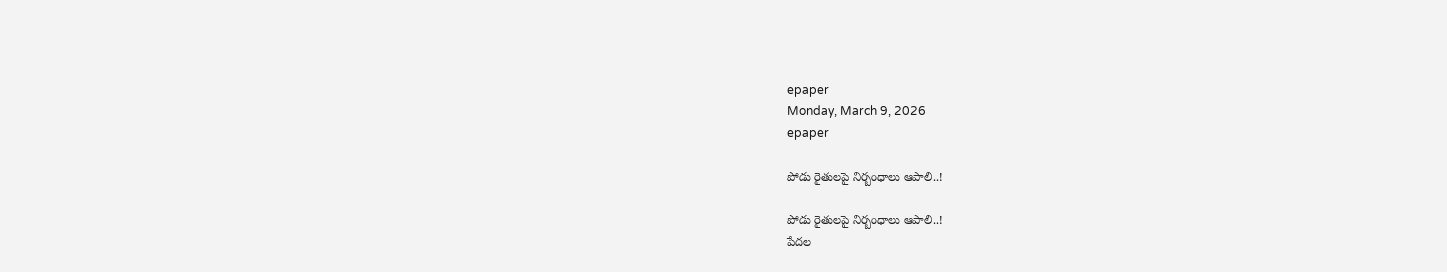epaper
Monday, March 9, 2026
epaper

పోడు రైతులపై నిర్బంధాలు ఆపాలి..!

పోడు రైతులపై నిర్బంధాలు ఆపాలి..!
పేదల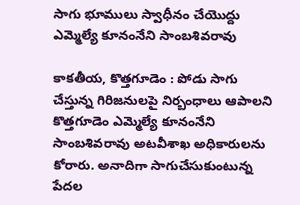సాగు భూములు స్వాధీనం చేయొద్దు
ఎమ్మెల్యే కూనంనేని సాంబశివరావు

కాకతీయ, కొత్తగూడెం : పోడు సాగు చేస్తున్న గిరిజనులపై నిర్బంధాలు ఆపాలని కొత్తగూడెం ఎమ్మెల్యే కూనంనేని సాంబశివరావు అటవీశాఖ అధికారులను కోరారు. అనాదిగా సాగుచేసుకుంటున్న పేదల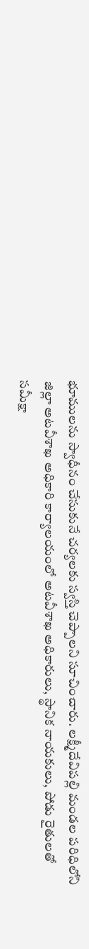భూములను స్వాధీనం చేసుకునే చర్యలకు స్వస్తి చెప్పాలని సూచించారు. లక్ష్మీదేవిపల్లి మండల పరిధిలోని జిల్లా అటవీశాఖ అధికారి కార్యాలయంలో అటవీశాఖ అధికారులు, స్థానిక నాయకులు, పోడు రైతులతో సమీక్షా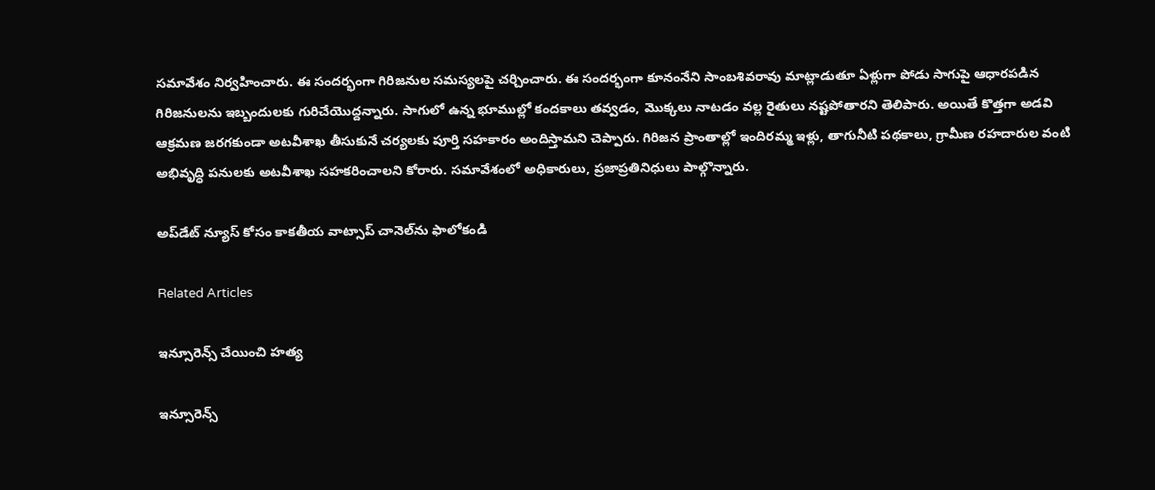సమావేశం నిర్వహించారు. ఈ సందర్భంగా గిరిజనుల సమస్యలపై చర్చించారు. ఈ సందర్భంగా కూనంనేని సాంబశివరావు మాట్లాడుతూ ఏళ్లుగా పోడు సాగుపై ఆధారపడిన గిరిజనులను ఇబ్బందులకు గురిచేయొద్దన్నారు. సాగులో ఉన్న భూముల్లో కందకాలు తవ్వడం, మొక్కలు నాటడం వల్ల రైతులు నష్టపోతారని తెలిపారు. అయితే కొత్తగా అడవి ఆక్రమణ జరగకుండా అటవీశాఖ తీసుకునే చర్యలకు పూర్తి సహకారం అందిస్తామని చెప్పారు. గిరిజన ప్రాంతాల్లో ఇందిరమ్మ ఇళ్లు, తాగునీటి పథకాలు, గ్రామీణ రహదారుల వంటి అభివృద్ధి పనులకు అటవీశాఖ సహకరించాలని కోరారు. సమావేశంలో అధికారులు, ప్రజాప్రతినిధులు పాల్గొన్నారు.

అప్‌డేట్ న్యూస్ కోసం కాక‌తీయ వాట్సాప్ చానెల్‌ను ఫాలోకండి

Related Articles

ఇన్సూరెన్స్ చేయించి హ‌త్య‌

ఇన్సూరెన్స్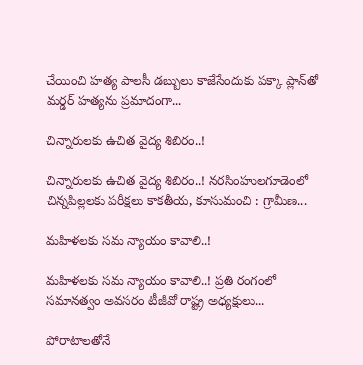చేయించి హ‌త్య‌ పాల‌సీ డ‌బ్బులు కాజేసేందుకు ప‌క్కా ప్లాన్‌తో మ‌ర్డ‌ర్‌ హ‌త్య‌ను ప్ర‌మాదంగా...

చిన్నారులకు ఉచిత వైద్య శిబిరం..!

చిన్నారులకు ఉచిత వైద్య శిబిరం..! నరసింహులగూడెంలో చిన్నపిల్లలకు పరీక్షలు కాకతీయ, కూసుమంచి : గ్రామీణ...

మహిళలకు సమ‌ న్యాయం కావాలి..!

మహిళలకు సమ‌ న్యాయం కావాలి..! ప్రతి రంగంలో సమానత్వం అవసరం టీజీవో రాష్ట్ర అధ్యక్షులు...

పోరాటాలతోనే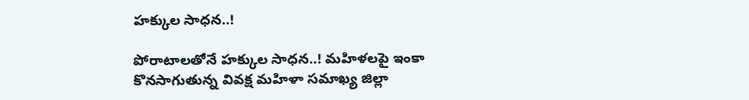హక్కుల సాధన..!

పోరాటాలతోనే హక్కుల సాధన..! మహిళలపై ఇంకా కొనసాగుతున్న వివక్ష మహిళా సమాఖ్య జిల్లా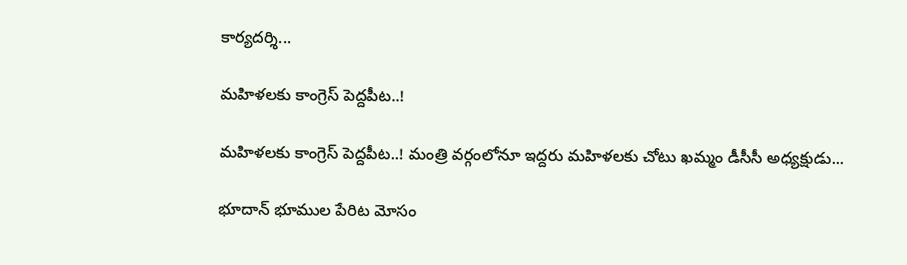కార్యదర్శి...

మహిళలకు కాంగ్రెస్ పెద్దపీట..!

మహిళలకు కాంగ్రెస్ పెద్దపీట..! మంత్రి వర్గంలోనూ ఇద్దరు మహిళలకు చోటు ఖ‌మ్మం డీసీసీ అధ్య‌క్షుడు...

భూదాన్ భూముల పేరిట మోసం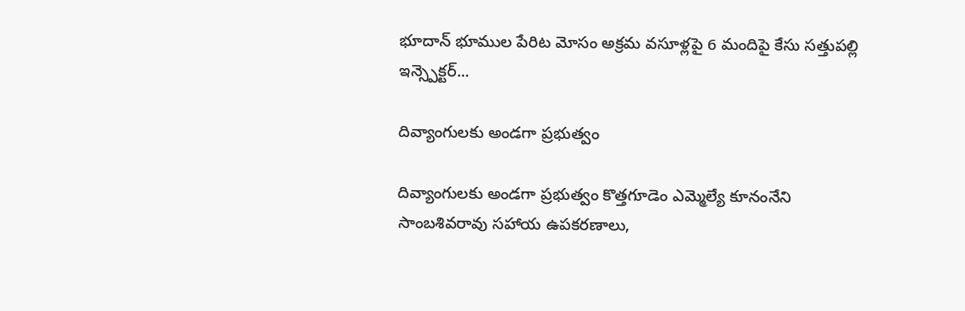భూదాన్ భూముల పేరిట మోసం అక్రమ వసూళ్లపై 6 మందిపై కేసు సత్తుపల్లి ఇన్స్పెక్టర్...

దివ్యాంగులకు అండగా ప్రభుత్వం

దివ్యాంగులకు అండగా ప్రభుత్వం కొత్తగూడెం ఎమ్మెల్యే కూనంనేని సాంబశివరావు సహాయ ఉపకరణాలు,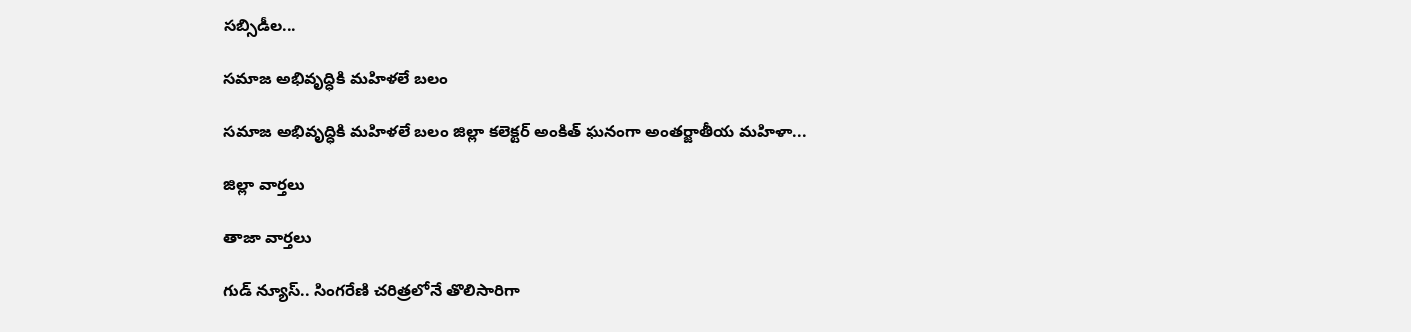సబ్సిడీల...

సమాజ అభివృద్ధికి మహిళలే బలం

సమాజ అభివృద్ధికి మహిళలే బలం జిల్లా కలెక్టర్ అంకిత్ ఘనంగా అంతర్జాతీయ మహిళా...

జిల్లా వార్త‌లు

తాజా వార్త‌లు

గుడ్ న్యూస్.. సింగరేణి చరిత్రలోనే తొలిసారిగా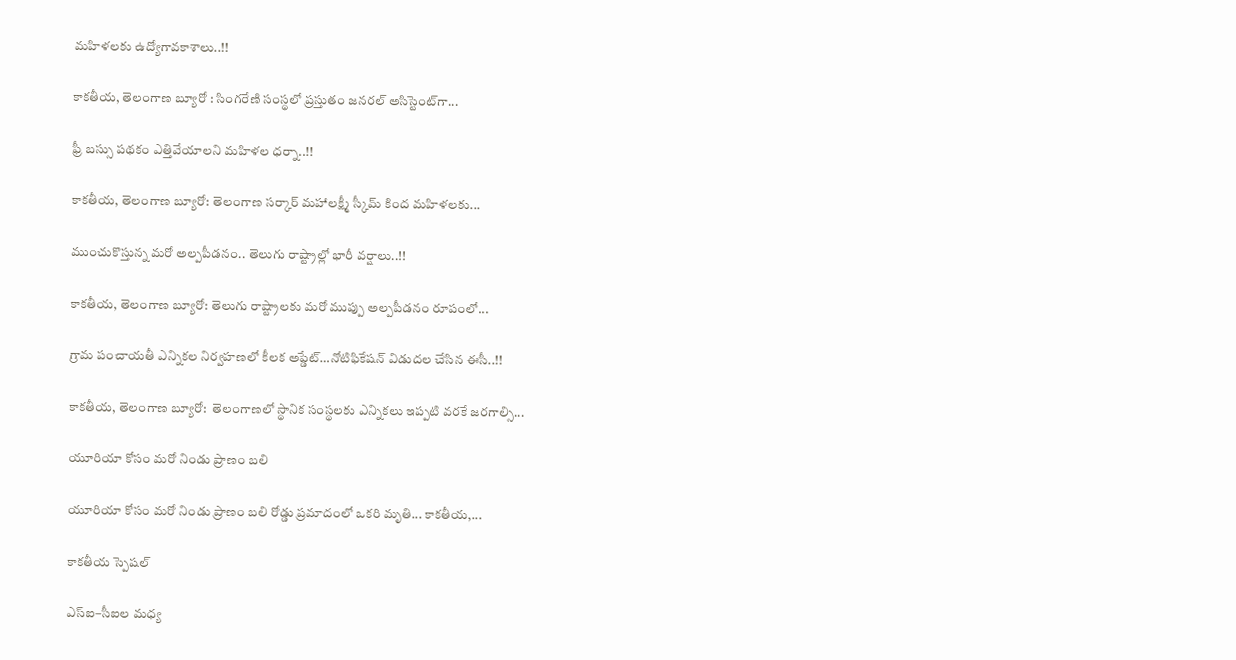మ‌హిళ‌ల‌కు ఉద్యోగావ‌కాశాలు..!!

కాక‌తీయ‌, తెలంగాణ బ్యూరో : సింగరేణి సంస్థలో ప్రస్తుతం జనరల్ అసిస్టెంట్‌గా...

ఫ్రీ బస్సు పథకం ఎత్తివేయాలని మహిళల ధర్నా..!!

కాకతీయ, తెలంగాణ బ్యూరో: తెలంగాణ సర్కార్ మహాలక్ష్మీ స్కీమ్ కింద మహిళలకు...

ముంచుకొస్తున్న మరో అల్పపీడనం.. తెలుగు రాష్ట్రాల్లో భారీ వర్షాలు..!!

కాకతీయ, తెలంగాణ బ్యూరో: తెలుగు రాష్ట్రాలకు మరో ముప్పు అల్పపీడనం రూపంలో...

గ్రామ పంచాయ‌తీ ఎన్నిక‌ల నిర్వ‌హ‌ణ‌లో కీల‌క అప్డేట్‌…నోటిఫికేషన్ విడుదల చేసిన ఈసీ..!!

కాకతీయ, తెలంగాణ బ్యూరో:  తెలంగాణలో స్థానిక సంస్థలకు ఎన్నికలు ఇప్పటి వరకే జరగాల్సి...

యూరియా కోసం మరో నిండు ప్రాణం బలి

యూరియా కోసం మరో నిండు ప్రాణం బలి రోడ్డు ప్రమాదంలో ఒకరి మృతి... కాకతీయ,...

కాక‌తీయ స్పెష‌ల్‌

ఎస్ఐ–సీఐల మ‌ధ్య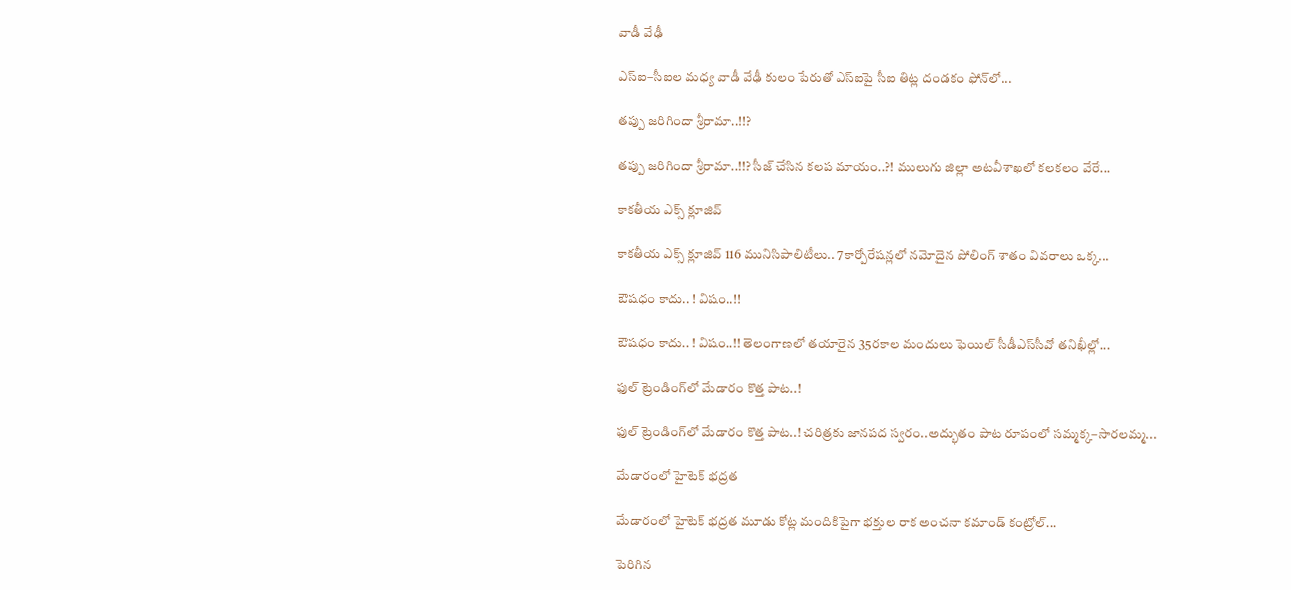వాడీ వేఢీ

ఎస్ఐ–సీఐల మ‌ధ్య వాడీ వేఢీ కులం పేరుతో ఎస్ఐపై సీఐ తిట్ల దండ‌కం ఫోన్‌లో...

త‌ప్పు జ‌రిగిందా శ్రీరామా..!!?

త‌ప్పు జ‌రిగిందా శ్రీరామా..!!? సీజ్ చేసిన క‌ల‌ప‌ మాయం..?! ములుగు జిల్లా అట‌వీశాఖ‌లో క‌ల‌క‌లం వేరే...

కాక‌తీయ ఎక్స్ క్లూజివ్

కాక‌తీయ ఎక్స్ క్లూజివ్ 116 మునిసిపాలిటీలు.. 7కార్పోరేష‌న్ల‌లో న‌మోదైన పోలింగ్ శాతం వివ‌రాలు ఒక్క...

ఔష‌ధం కాదు.. ! విషం..!!

ఔష‌ధం కాదు.. ! విషం..!! తెలంగాణలో తయారైన 35ర‌కాల మందులు ఫెయిల్‌ సీడీఎస్‌సీవో తనిఖీల్లో...

ఫుల్ ట్రెండింగ్‌లో మేడారం కొత్త పాట..!

ఫుల్ ట్రెండింగ్‌లో మేడారం కొత్త పాట..! చరిత్రకు జానపద స్వరం..అద్భుతం పాట రూపంలో సమ్మక్క–సారలమ్మ...

మేడారంలో హైటెక్ భద్రత

మేడారంలో హైటెక్ భద్రత మూడు కోట్ల మందికిపైగా భక్తుల రాక అంచనా కమాండ్ కంట్రోల్...

పెరిగిన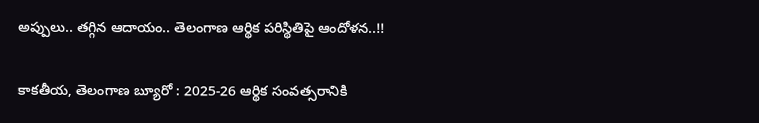అప్పులు.. తగ్గిన ఆదాయం.. తెలంగాణ ఆర్థిక పరిస్థితిపై ఆందోళన..!!

కాకతీయ, తెలంగాణ బ్యూరో : 2025-26 ఆర్థిక సంవత్సరానికి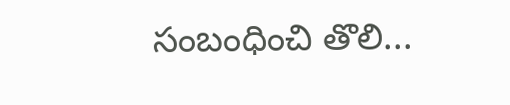సంబంధించి తొలి...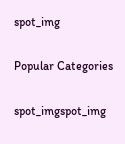spot_img

Popular Categories

spot_imgspot_img